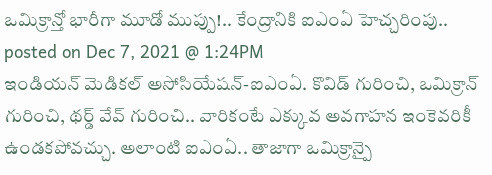ఒమిక్రాన్తో భారీగా మూడో ముప్పు!.. కేంద్రానికి ఐఎంఏ హెచ్చరింపు..
posted on Dec 7, 2021 @ 1:24PM
ఇండియన్ మెడికల్ అసోసియేషన్-ఐఎంఏ. కొవిడ్ గురించి, ఒమిక్రాన్ గురించి, థర్డ్ వేవ్ గురించి.. వారికంటే ఎక్కువ అవగాహన ఇంకెవరికీ ఉండకపోవచ్చు. అలాంటి ఐఎంఏ.. తాజాగా ఒమిక్రాన్పై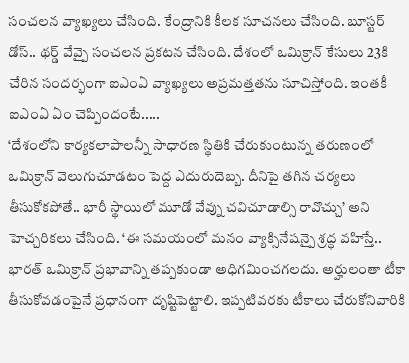సంచలన వ్యాఖ్యలు చేసింది. కేంద్రానికి కీలక సూచనలు చేసింది. బూస్టర్ డోస్.. థర్డ్ వేవ్పై సంచలన ప్రకటన చేసింది. దేశంలో ఒమిక్రాన్ కేసులు 23కి చేరిన సందర్భంగా ఐఎంఏ వ్యాఖ్యలు అప్రమత్తతను సూచిస్తోంది. ఇంతకీ ఐఎంఏ ఏం చెప్పిందంటే.....
‘దేశంలోని కార్యకలాపాలన్నీ సాధారణ స్థితికి చేరుకుంటున్న తరుణంలో ఒమిక్రాన్ వెలుగుచూడటం పెద్ద ఎదురుదెబ్బ. దీనిపై తగిన చర్యలు తీసుకోకపోతే.. భారీ స్థాయిలో మూడో వేవ్ను చవిచూడాల్సి రావొచ్చు’ అని హెచ్చరికలు చేసింది. ‘ఈ సమయంలో మనం వ్యాక్సినేషన్పై శ్రద్ధ వహిస్తే.. భారత్ ఒమిక్రాన్ ప్రభావాన్ని తప్పకుండా అధిగమించగలదు. అర్హులంతా టీకా తీసుకోవడంపైనే ప్రధానంగా దృష్టిపెట్టాలి. ఇప్పటివరకు టీకాలు చేరుకోనివారికి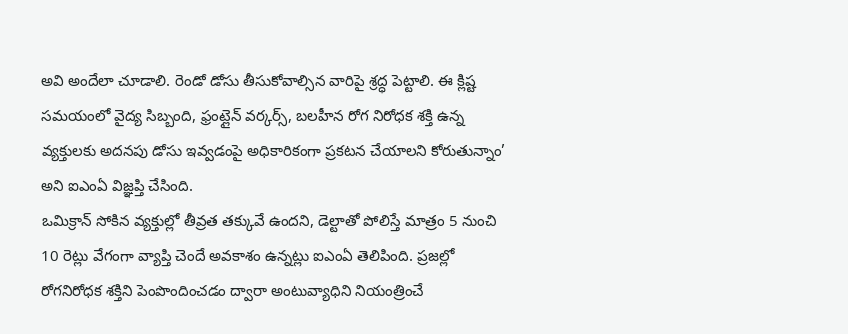అవి అందేలా చూడాలి. రెండో డోసు తీసుకోవాల్సిన వారిపై శ్రద్ధ పెట్టాలి. ఈ క్లిష్ట సమయంలో వైద్య సిబ్బంది, ఫ్రంట్లైన్ వర్కర్స్, బలహీన రోగ నిరోధక శక్తి ఉన్న వ్యక్తులకు అదనపు డోసు ఇవ్వడంపై అధికారికంగా ప్రకటన చేయాలని కోరుతున్నాం’ అని ఐఎంఏ విజ్ఞప్తి చేసింది.
ఒమిక్రాన్ సోకిన వ్యక్తుల్లో తీవ్రత తక్కువే ఉందని, డెల్టాతో పోలిస్తే మాత్రం 5 నుంచి 10 రెట్లు వేగంగా వ్యాప్తి చెందే అవకాశం ఉన్నట్లు ఐఎంఏ తెలిపింది. ప్రజల్లో రోగనిరోధక శక్తిని పెంపొందించడం ద్వారా అంటువ్యాధిని నియంత్రించే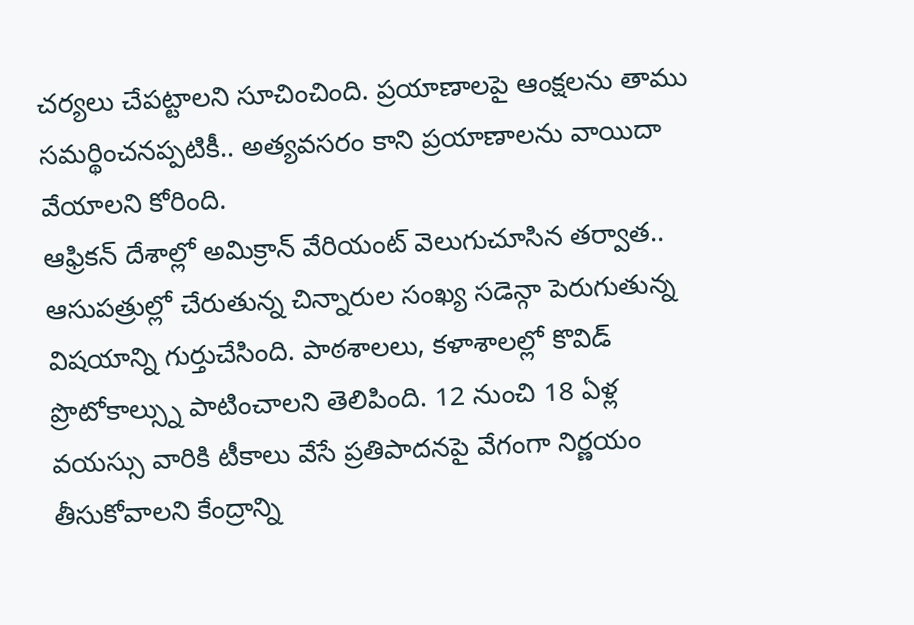చర్యలు చేపట్టాలని సూచించింది. ప్రయాణాలపై ఆంక్షలను తాము సమర్థించనప్పటికీ.. అత్యవసరం కాని ప్రయాణాలను వాయిదా వేయాలని కోరింది.
ఆఫ్రికన్ దేశాల్లో అమిక్రాన్ వేరియంట్ వెలుగుచూసిన తర్వాత.. ఆసుపత్రుల్లో చేరుతున్న చిన్నారుల సంఖ్య సడెన్గా పెరుగుతున్న విషయాన్ని గుర్తుచేసింది. పాఠశాలలు, కళాశాలల్లో కొవిడ్ ప్రొటోకాల్స్ను పాటించాలని తెలిపింది. 12 నుంచి 18 ఏళ్ల వయస్సు వారికి టీకాలు వేసే ప్రతిపాదనపై వేగంగా నిర్ణయం తీసుకోవాలని కేంద్రాన్ని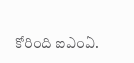కోరింది ఐఎంఏ.